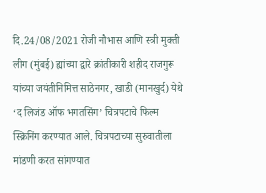दि.24/08/2021 रोजी नौभास आणि स्त्री मुक्ती लीग (मुंबई) ह्यांच्या द्वारे क्रांतीकारी शहीद राजगुरू यांच्या जयंतीनिमित्त साठेनगर, खाडी (मानखुर्द) येथे ‘द लिजंड ऑफ भगतसिंग’ चित्रपटाचे फिल्म स्क्रिनिंग करण्यात आले. चित्रपटाच्या सुरुवातीला मांडणी करत सांगण्यात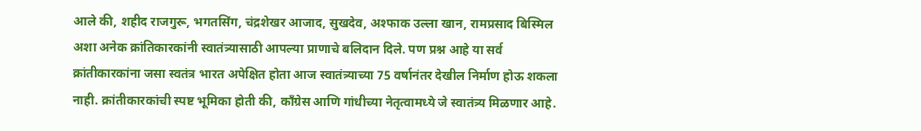आले की, शहीद राजगुरू, भगतसिंग, चंद्रशेखर आजाद, सुखदेव, अश्फाक उल्ला खान, रामप्रसाद बिस्मिल अशा अनेक क्रांतिकारकांनी स्वातंत्र्यासाठी आपल्या प्राणाचे बलिदान दिले. पण प्रश्न आहे या सर्व क्रांतीकारकांना जसा स्वतंत्र भारत अपेक्षित होता आज स्वातंत्र्याच्या 75 वर्षानंतर देखील निर्माण होऊ शकला नाही. क्रांतीकारकांची स्पष्ट भूमिका होती की, काँग्रेस आणि गांधीच्या नेतृत्वामध्ये जे स्वातंत्र्य मिळणार आहे.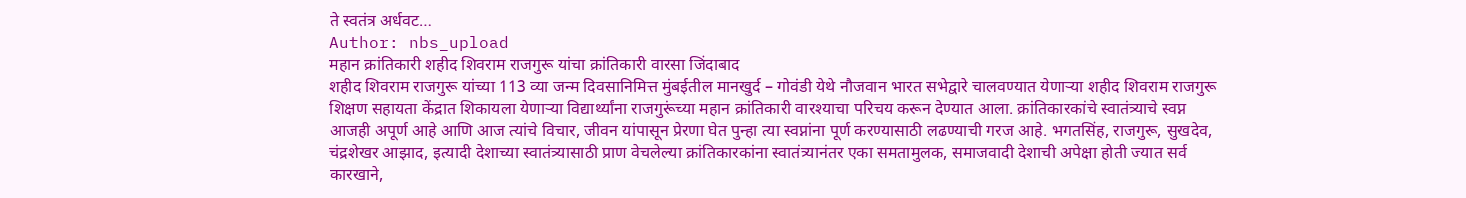ते स्वतंत्र अर्धवट…
Author: nbs_upload
महान क्रांतिकारी शहीद शिवराम राजगुरू यांचा क्रांतिकारी वारसा जिंदाबाद
शहीद शिवराम राजगुरू यांच्या 113 व्या जन्म दिवसानिमित्त मुंबईतील मानखुर्द – गोवंडी येथे नौजवान भारत सभेद्वारे चालवण्यात येणाऱ्या शहीद शिवराम राजगुरू शिक्षण सहायता केंद्रात शिकायला येणाऱ्या विद्यार्थ्यांना राजगुरूंच्या महान क्रांतिकारी वारश्याचा परिचय करून देण्यात आला. क्रांतिकारकांचे स्वातंत्र्याचे स्वप्न आजही अपूर्ण आहे आणि आज त्यांचे विचार, जीवन यांपासून प्रेरणा घेत पुन्हा त्या स्वप्नांना पूर्ण करण्यासाठी लढण्याची गरज आहे. भगतसिंह, राजगुरू, सुखदेव, चंद्रशेखर आझाद, इत्यादी देशाच्या स्वातंत्र्यासाठी प्राण वेचलेल्या क्रांतिकारकांना स्वातंत्र्यानंतर एका समतामुलक, समाजवादी देशाची अपेक्षा होती ज्यात सर्व कारखाने,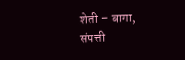शेती – बागा, संपत्ती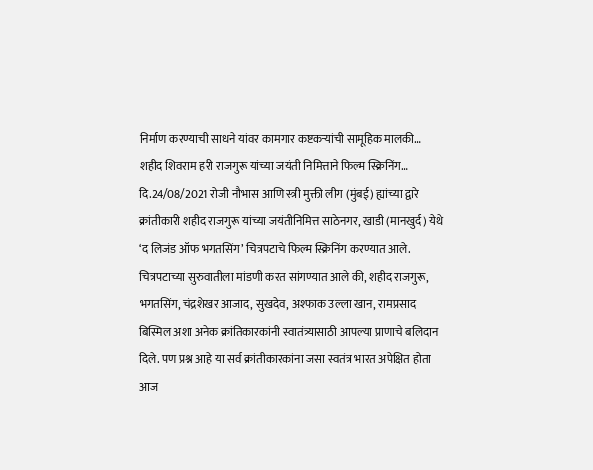निर्माण करण्याची साधने यांवर कामगार कष्टकऱ्यांची सामूहिक मालकी…
शहीद शिवराम हरी राजगुरू यांच्या जयंती निमित्ताने फिल्म स्क्रिनिंग…
दि.24/08/2021 रोजी नौभास आणि स्त्री मुक्ती लीग (मुंबई) ह्यांच्या द्वारे क्रांतीकारी शहीद राजगुरू यांच्या जयंतीनिमित्त साठेनगर, खाडी (मानखुर्द) येथे ‘द लिजंड ऑफ भगतसिंग’ चित्रपटाचे फिल्म स्क्रिनिंग करण्यात आले. चित्रपटाच्या सुरुवातीला मांडणी करत सांगण्यात आले की, शहीद राजगुरू, भगतसिंग, चंद्रशेखर आजाद, सुखदेव, अश्फाक उल्ला खान, रामप्रसाद बिस्मिल अशा अनेक क्रांतिकारकांनी स्वातंत्र्यासाठी आपल्या प्राणाचे बलिदान दिले. पण प्रश्न आहे या सर्व क्रांतीकारकांना जसा स्वतंत्र भारत अपेक्षित होता आज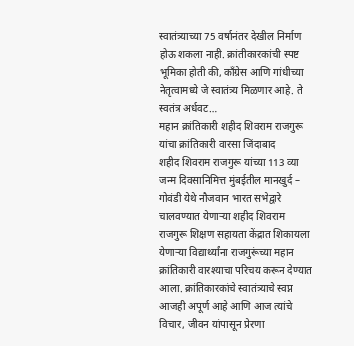स्वातंत्र्याच्या 75 वर्षानंतर देखील निर्माण होऊ शकला नाही. क्रांतीकारकांची स्पष्ट भूमिका होती की, काँग्रेस आणि गांधीच्या नेतृत्वामध्ये जे स्वातंत्र्य मिळणार आहे. ते स्वतंत्र अर्धवट…
महान क्रांतिकारी शहीद शिवराम राजगुरू यांचा क्रांतिकारी वारसा जिंदाबाद
शहीद शिवराम राजगुरू यांच्या 113 व्या जन्म दिवसानिमित्त मुंबईतील मानखुर्द – गोवंडी येथे नौजवान भारत सभेद्वारे चालवण्यात येणाऱ्या शहीद शिवराम राजगुरू शिक्षण सहायता केंद्रात शिकायला येणाऱ्या विद्यार्थ्यांना राजगुरूंच्या महान क्रांतिकारी वारश्याचा परिचय करून देण्यात आला. क्रांतिकारकांचे स्वातंत्र्याचे स्वप्न आजही अपूर्ण आहे आणि आज त्यांचे विचार, जीवन यांपासून प्रेरणा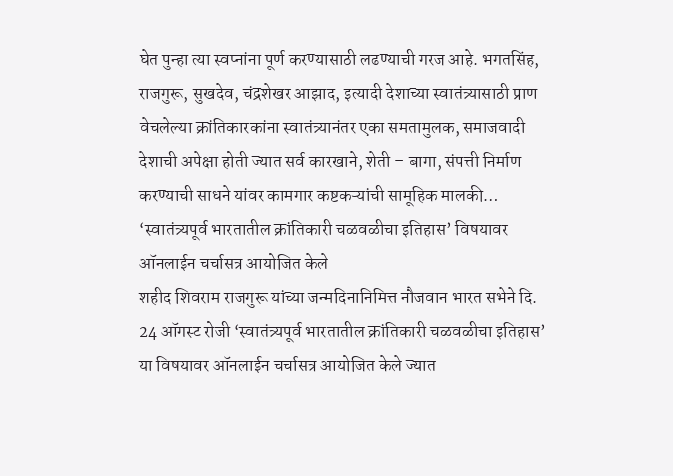घेत पुन्हा त्या स्वप्नांना पूर्ण करण्यासाठी लढण्याची गरज आहे. भगतसिंह, राजगुरू, सुखदेव, चंद्रशेखर आझाद, इत्यादी देशाच्या स्वातंत्र्यासाठी प्राण वेचलेल्या क्रांतिकारकांना स्वातंत्र्यानंतर एका समतामुलक, समाजवादी देशाची अपेक्षा होती ज्यात सर्व कारखाने, शेती – बागा, संपत्ती निर्माण करण्याची साधने यांवर कामगार कष्टकऱ्यांची सामूहिक मालकी…
‘स्वातंत्र्यपूर्व भारतातील क्रांतिकारी चळवळीचा इतिहास’ विषयावर ऑनलाईन चर्चासत्र आयोजित केले
शहीद शिवराम राजगुरू यांच्या जन्मदिनानिमित्त नौजवान भारत सभेने दि. 24 ऑगस्ट रोजी ‘स्वातंत्र्यपूर्व भारतातील क्रांतिकारी चळवळीचा इतिहास’ या विषयावर ऑनलाईन चर्चासत्र आयोजित केले ज्यात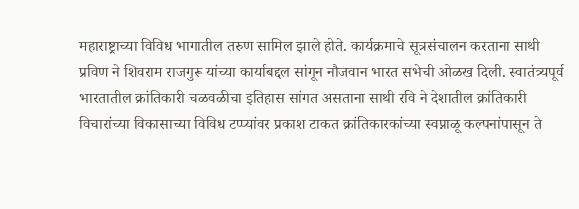महाराष्ट्राच्या विविध भागातील तरुण सामिल झाले होते. कार्यक्रमाचे सूत्रसंचालन करताना साथी प्रविण ने शिवराम राजगुरू यांच्या कार्याबद्दल सांगून नौजवान भारत सभेची ओळख दिली. स्वातंत्र्यपूर्व भारतातील क्रांतिकारी चळवळीचा इतिहास सांगत असताना साथी रवि ने देशातील क्रांतिकारी विचारांच्या विकासाच्या विविध टप्प्यांवर प्रकाश टाकत क्रांतिकारकांच्या स्वप्नाळू कल्पनांपासून ते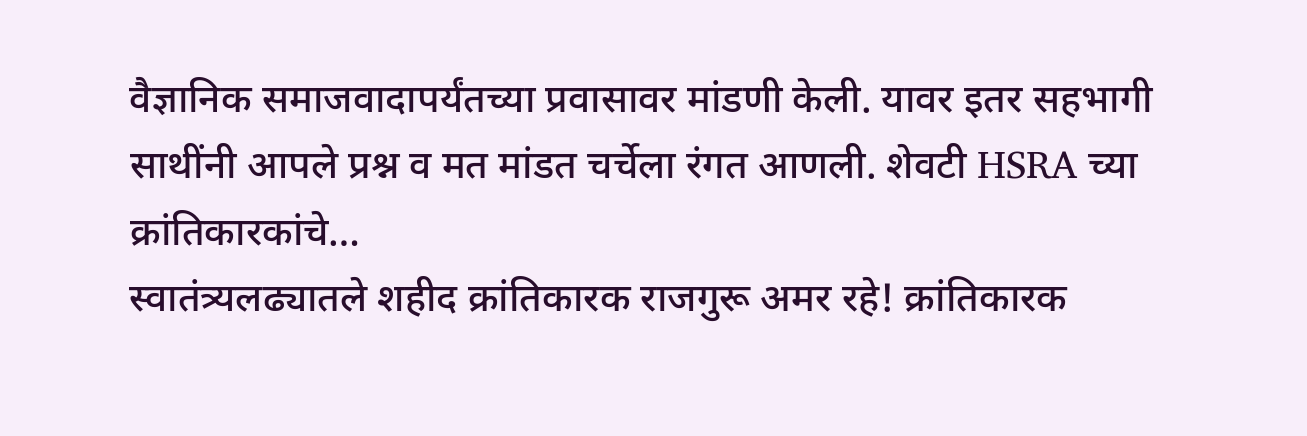वैज्ञानिक समाजवादापर्यंतच्या प्रवासावर मांडणी केली. यावर इतर सहभागी साथींनी आपले प्रश्न व मत मांडत चर्चेला रंगत आणली. शेवटी HSRA च्या क्रांतिकारकांचे…
स्वातंत्र्यलढ्यातले शहीद क्रांतिकारक राजगुरू अमर रहे! क्रांतिकारक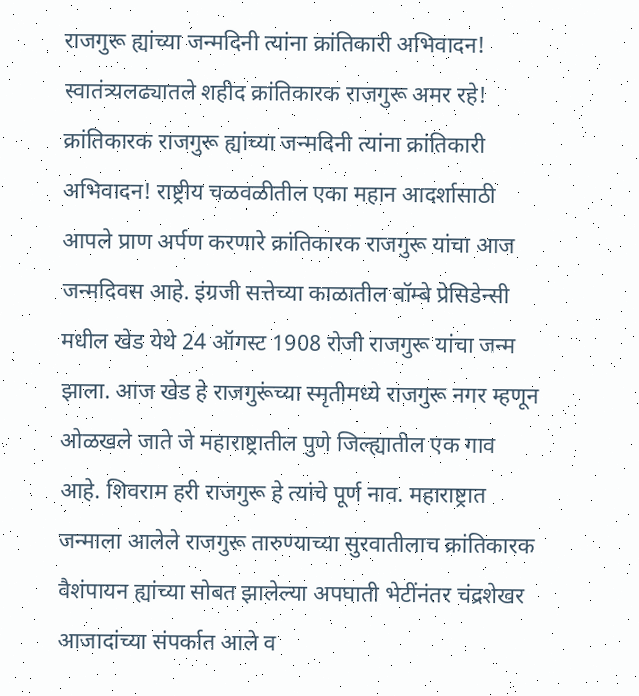राजगुरू ह्यांच्या जन्मदिनी त्यांना क्रांतिकारी अभिवादन!
स्वातंत्र्यलढ्यातले शहीद क्रांतिकारक राजगुरू अमर रहे! क्रांतिकारक राजगुरू ह्यांच्या जन्मदिनी त्यांना क्रांतिकारी अभिवादन! राष्ट्रीय चळवळीतील एका महान आदर्शासाठी आपले प्राण अर्पण करणारे क्रांतिकारक राजगुरू यांचा आज जन्मदिवस आहे. इंग्रजी सत्तेच्या काळातील बॉम्बे प्रेसिडेन्सी मधील खेड येथे 24 ऑगस्ट 1908 रोजी राजगुरू यांचा जन्म झाला. आज खेड हे राजगुरूंच्या स्मृतीमध्ये राजगुरू नगर म्हणून ओळखले जाते जे महाराष्ट्रातील पुणे जिल्ह्यातील एक गाव आहे. शिवराम हरी राजगुरू हे त्यांचे पूर्ण नाव. महाराष्ट्रात जन्माला आलेले राजगुरू तारुण्याच्या सुरवातीलाच क्रांतिकारक वैशंपायन ह्यांच्या सोबत झालेल्या अपघाती भेटींनंतर चंद्रशेखर आजादांच्या संपर्कात आले व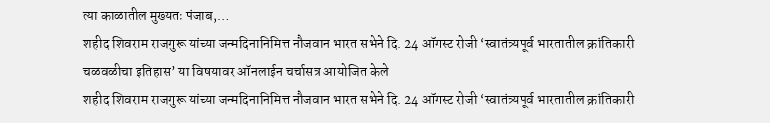त्या काळातील मुख्यतः पंजाब,…
शहीद शिवराम राजगुरू यांच्या जन्मदिनानिमित्त नौजवान भारत सभेने दि. 24 ऑगस्ट रोजी ‘स्वातंत्र्यपूर्व भारतातील क्रांतिकारी चळवळीचा इतिहास’ या विषयावर ऑनलाईन चर्चासत्र आयोजित केले
शहीद शिवराम राजगुरू यांच्या जन्मदिनानिमित्त नौजवान भारत सभेने दि. 24 ऑगस्ट रोजी ‘स्वातंत्र्यपूर्व भारतातील क्रांतिकारी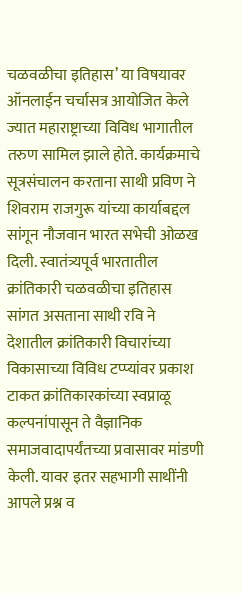चळवळीचा इतिहास’ या विषयावर ऑनलाईन चर्चासत्र आयोजित केले ज्यात महाराष्ट्राच्या विविध भागातील तरुण सामिल झाले होते. कार्यक्रमाचे सूत्रसंचालन करताना साथी प्रविण ने शिवराम राजगुरू यांच्या कार्याबद्दल सांगून नौजवान भारत सभेची ओळख दिली. स्वातंत्र्यपूर्व भारतातील क्रांतिकारी चळवळीचा इतिहास सांगत असताना साथी रवि ने देशातील क्रांतिकारी विचारांच्या विकासाच्या विविध टप्प्यांवर प्रकाश टाकत क्रांतिकारकांच्या स्वप्नाळू कल्पनांपासून ते वैज्ञानिक समाजवादापर्यंतच्या प्रवासावर मांडणी केली. यावर इतर सहभागी साथींनी आपले प्रश्न व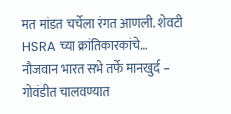मत मांडत चर्चेला रंगत आणली. शेवटी HSRA च्या क्रांतिकारकांचे…
नौजवान भारत सभे तर्फे मानखुर्द – गोवंडीत चालवण्यात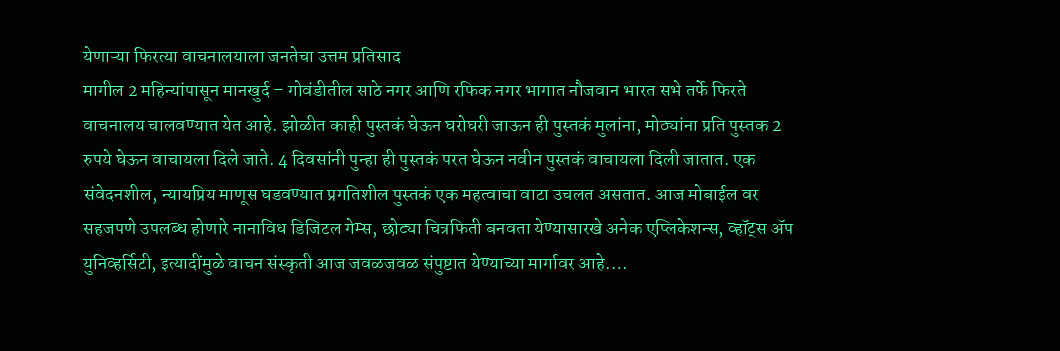येणाऱ्या फिरत्या वाचनालयाला जनतेचा उत्तम प्रतिसाद
मागील 2 महिन्यांपासून मानखुर्द – गोवंडीतील साठे नगर आणि रफिक नगर भागात नौजवान भारत सभे तर्फे फिरते वाचनालय चालवण्यात येत आहे. झोळीत काही पुस्तकं घेऊन घरोघरी जाऊन ही पुस्तकं मुलांना, मोठ्यांना प्रति पुस्तक 2 रुपये घेऊन वाचायला दिले जाते. 4 दिवसांनी पुन्हा ही पुस्तकं परत घेऊन नवीन पुस्तकं वाचायला दिली जातात. एक संवेदनशील, न्यायप्रिय माणूस घडवण्यात प्रगतिशील पुस्तकं एक महत्वाचा वाटा उचलत असतात. आज मोबाईल वर सहजपणे उपलब्ध होणारे नानाविध डिजिटल गेम्स, छोट्या चित्रफिती बनवता येण्यासारखे अनेक एप्लिकेशन्स, व्हॉट्स ॲप युनिव्हर्सिटी, इत्यादींमुळे वाचन संस्कृती आज जवळजवळ संपुष्टात येण्याच्या मार्गावर आहे.…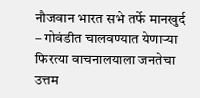नौजवान भारत सभे तर्फे मानखुर्द – गोवंडीत चालवण्यात येणाऱ्या फिरत्या वाचनालयाला जनतेचा उत्तम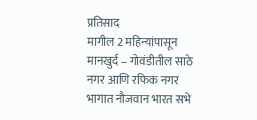प्रतिसाद
मागील 2 महिन्यांपासून मानखुर्द – गोवंडीतील साठे नगर आणि रफिक नगर भागात नौजवान भारत सभे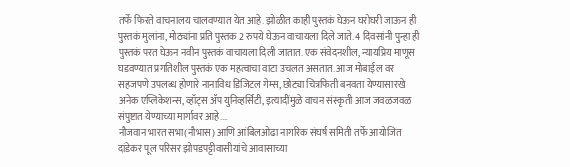तर्फे फिरते वाचनालय चालवण्यात येत आहे. झोळीत काही पुस्तकं घेऊन घरोघरी जाऊन ही पुस्तकं मुलांना, मोठ्यांना प्रति पुस्तक 2 रुपये घेऊन वाचायला दिले जाते. 4 दिवसांनी पुन्हा ही पुस्तकं परत घेऊन नवीन पुस्तकं वाचायला दिली जातात. एक संवेदनशील, न्यायप्रिय माणूस घडवण्यात प्रगतिशील पुस्तकं एक महत्वाचा वाटा उचलत असतात. आज मोबाईल वर सहजपणे उपलब्ध होणारे नानाविध डिजिटल गेम्स, छोट्या चित्रफिती बनवता येण्यासारखे अनेक एप्लिकेशन्स, व्हॉट्स ॲप युनिव्हर्सिटी, इत्यादींमुळे वाचन संस्कृती आज जवळजवळ संपुष्टात येण्याच्या मार्गावर आहे.…
नौजवान भारत सभा(नौभास) आणि आंबिलओढा नागरिक संघर्ष समिती तर्फे आयोजित दांडेकर पूल परिसर झोपडपट्टीवासीयांचे आवासाच्या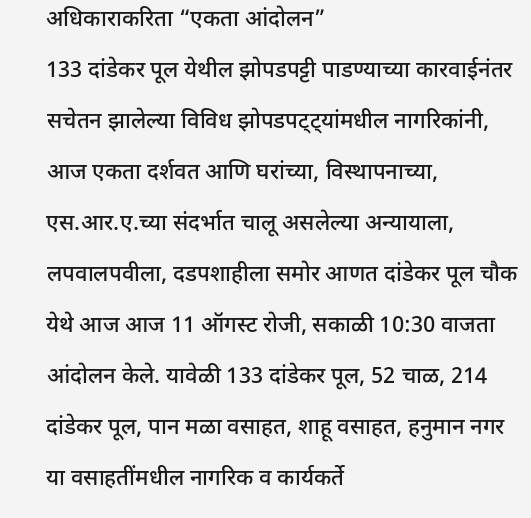अधिकाराकरिता “एकता आंदोलन”
133 दांडेकर पूल येथील झोपडपट्टी पाडण्याच्या कारवाईनंतर सचेतन झालेल्या विविध झोपडपट्ट्यांमधील नागरिकांनी, आज एकता दर्शवत आणि घरांच्या, विस्थापनाच्या, एस.आर.ए.च्या संदर्भात चालू असलेल्या अन्यायाला, लपवालपवीला, दडपशाहीला समोर आणत दांडेकर पूल चौक येथे आज आज 11 ऑगस्ट रोजी, सकाळी 10:30 वाजता आंदोलन केले. यावेळी 133 दांडेकर पूल, 52 चाळ, 214 दांडेकर पूल, पान मळा वसाहत, शाहू वसाहत, हनुमान नगर या वसाहतींमधील नागरिक व कार्यकर्ते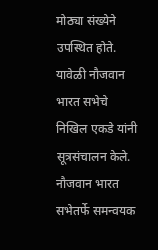मोठ्या संख्येने उपस्थित होते. यावेळी नौजवान भारत सभेचे निखिल एकडे यांनी सूत्रसंचालन केले. नौजवान भारत सभेतर्फे समन्वयक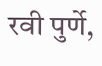रवी पुर्णे,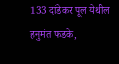133 दांडेकर पूल येथील हनुमंत फडके,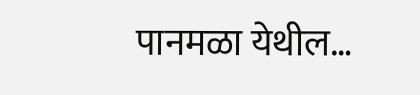पानमळा येथील…